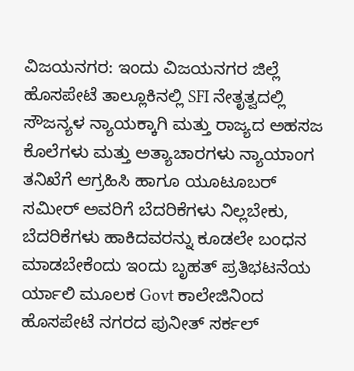ವಿಜಯನಗರ: ಇಂದು ವಿಜಯನಗರ ಜಿಲ್ಲೆ ಹೊಸಪೇಟೆ ತಾಲ್ಲೂಕಿನಲ್ಲಿ SFI ನೇತೃತ್ವದಲ್ಲಿ ಸೌಜನ್ಯಳ ನ್ಯಾಯಕ್ಕಾಗಿ ಮತ್ತು ರಾಜ್ಯದ ಅಹಸಜ ಕೊಲೆಗಳು ಮತ್ತು ಅತ್ಯಾಚಾರಗಳು ನ್ಯಾಯಾಂಗ ತನಿಖೆಗೆ ಆಗ್ರಹಿಸಿ ಹಾಗೂ ಯೂಟೂಬರ್ ಸಮೀರ್ ಅವರಿಗೆ ಬೆದರಿಕೆಗಳು ನಿಲ್ಲಬೇಕು, ಬೆದರಿಕೆಗಳು ಹಾಕಿದವರನ್ನು ಕೂಡಲೇ ಬಂಧನ ಮಾಡಬೇಕೆಂದು ಇಂದು ಬೃಹತ್ ಪ್ರತಿಭಟನೆಯ ರ್ಯಾಲಿ ಮೂಲಕ Govt ಕಾಲೇಜಿನಿಂದ ಹೊಸಪೇಟೆ ನಗರದ ಪುನೀತ್ ಸರ್ಕಲ್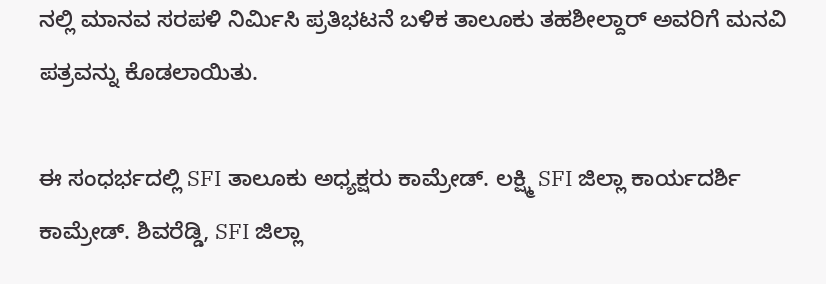ನಲ್ಲಿ ಮಾನವ ಸರಪಳಿ ನಿರ್ಮಿಸಿ ಪ್ರತಿಭಟನೆ ಬಳಿಕ ತಾಲೂಕು ತಹಶೀಲ್ದಾರ್ ಅವರಿಗೆ ಮನವಿ ಪತ್ರವನ್ನು ಕೊಡಲಾಯಿತು.

ಈ ಸಂಧರ್ಭದಲ್ಲಿ SFI ತಾಲೂಕು ಅಧ್ಯಕ್ಷರು ಕಾಮ್ರೇಡ್. ಲಕ್ಷ್ಮಿ SFI ಜಿಲ್ಲಾ ಕಾರ್ಯದರ್ಶಿ ಕಾಮ್ರೇಡ್. ಶಿವರೆಡ್ಡಿ, SFI ಜಿಲ್ಲಾ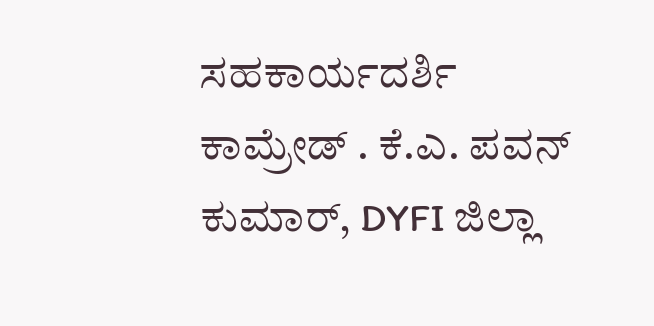ಸಹಕಾರ್ಯದರ್ಶಿ ಕಾಮ್ರೇಡ್ . ಕೆ.ಎ. ಪವನ್ ಕುಮಾರ್, DYFI ಜಿಲ್ಲಾ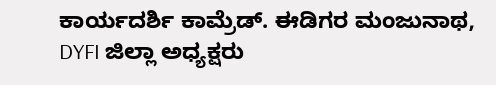ಕಾರ್ಯದರ್ಶಿ ಕಾಮ್ರೆಡ್. ಈಡಿಗರ ಮಂಜುನಾಥ, DYFI ಜಿಲ್ಲಾ ಅಧ್ಯಕ್ಷರು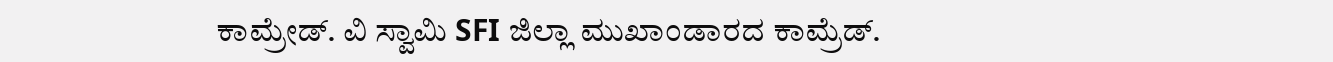ಕಾಮ್ರೇಡ್. ವಿ ಸ್ವಾಮಿ SFI ಜಿಲ್ಲಾ ಮುಖಾಂಡಾರದ ಕಾಮ್ರೆಡ್.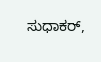ಸುಧಾಕರ್,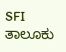SFI ತಾಲೂಕು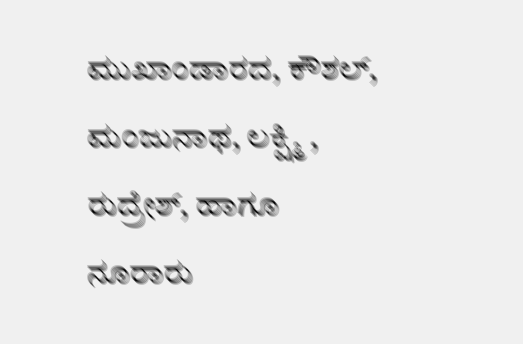ಮುಖಾಂಡಾರದ, ಕೌಶಲ್, ಮಂಜುನಾಥ, ಲಕ್ಷ್ಮಿ , ರುದ್ರೇಶ್, ಹಾಗೂ ನೂರಾರು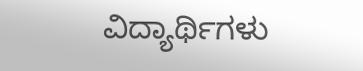ವಿದ್ಯಾರ್ಥಿಗಳು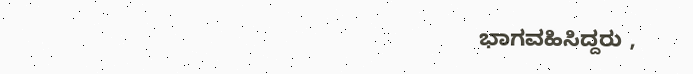ಭಾಗವಹಿಸಿದ್ದರು ,